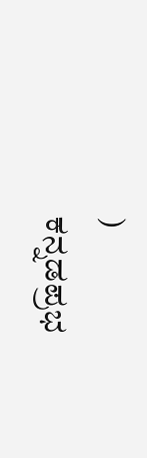)
ಕನ್ನಡಪ್ರಭ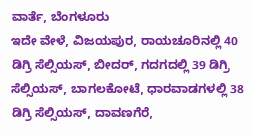ವಾರ್ತೆ, ಬೆಂಗಳೂರು
ಇದೇ ವೇಳೆ, ವಿಜಯಪುರ, ರಾಯಚೂರಿನಲ್ಲಿ 40 ಡಿಗ್ರಿ ಸೆಲ್ಸಿಯಸ್, ಬೀದರ್, ಗದಗದಲ್ಲಿ 39 ಡಿಗ್ರಿ ಸೆಲ್ಸಿಯಸ್, ಬಾಗಲಕೋಟೆ, ಧಾರವಾಡಗಳಲ್ಲಿ 38 ಡಿಗ್ರಿ ಸೆಲ್ಸಿಯಸ್, ದಾವಣಗೆರೆ,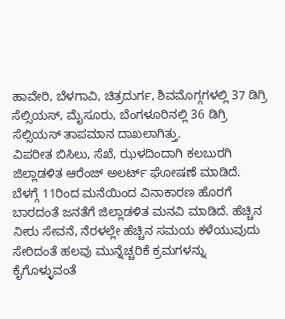ಹಾವೇರಿ, ಬೆಳಗಾವಿ, ಚಿತ್ರದುರ್ಗ, ಶಿವಮೊಗ್ಗಗಳಲ್ಲಿ 37 ಡಿಗ್ರಿ ಸೆಲ್ಸಿಯಸ್, ಮೈಸೂರು, ಬೆಂಗಳೂರಿನಲ್ಲಿ 36 ಡಿಗ್ರಿ ಸೆಲ್ಸಿಯಸ್ ತಾಪಮಾನ ದಾಖಲಾಗಿತ್ತು.
ವಿಪರೀತ ಬಿಸಿಲು, ಸೆಖೆ, ಝಳದಿಂದಾಗಿ ಕಲಬುರಗಿ ಜಿಲ್ಲಾಡಳಿತ ಆರೆಂಜ್ ಅಲರ್ಟ್ ಘೋಷಣೆ ಮಾಡಿದೆ. ಬೆಳಗ್ಗೆ 11ರಿಂದ ಮನೆಯಿಂದ ವಿನಾಕಾರಣ ಹೊರಗೆ ಬಾರದಂತೆ ಜನತೆಗೆ ಜಿಲ್ಲಾಡಳಿತ ಮನವಿ ಮಾಡಿದೆ. ಹೆಚ್ಚಿನ ನೀರು ಸೇವನೆ, ನೆರಳಲ್ಲೇ ಹೆಚ್ಚಿನ ಸಮಯ ಕಳೆಯುವುದು ಸೇರಿದಂತೆ ಹಲವು ಮುನ್ನೆಚ್ಚರಿಕೆ ಕ್ರಮಗಳನ್ನು ಕೈಗೊಳ್ಳುವಂತೆ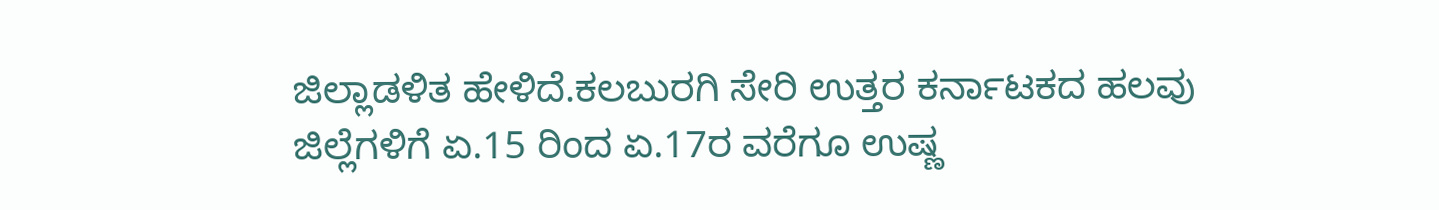ಜಿಲ್ಲಾಡಳಿತ ಹೇಳಿದೆ.ಕಲಬುರಗಿ ಸೇರಿ ಉತ್ತರ ಕರ್ನಾಟಕದ ಹಲವು ಜಿಲ್ಲೆಗಳಿಗೆ ಏ.15 ರಿಂದ ಏ.17ರ ವರೆಗೂ ಉಷ್ಣ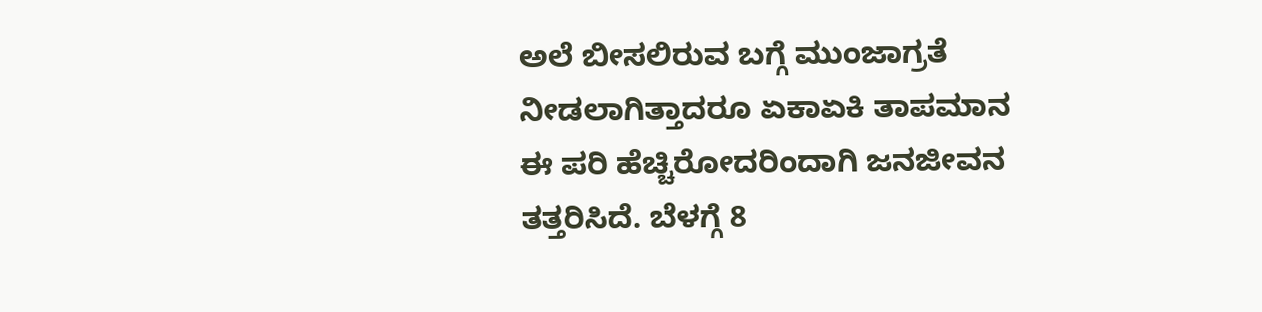ಅಲೆ ಬೀಸಲಿರುವ ಬಗ್ಗೆ ಮುಂಜಾಗ್ರತೆ ನೀಡಲಾಗಿತ್ತಾದರೂ ಏಕಾಏಕಿ ತಾಪಮಾನ ಈ ಪರಿ ಹೆಚ್ಚಿರೋದರಿಂದಾಗಿ ಜನಜೀವನ ತತ್ತರಿಸಿದೆ. ಬೆಳಗ್ಗೆ 8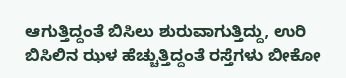ಆಗುತ್ತಿದ್ದಂತೆ ಬಿಸಿಲು ಶುರುವಾಗುತ್ತಿದ್ದು, ಉರಿ ಬಿಸಿಲಿನ ಝಳ ಹೆಚ್ಚುತ್ತಿದ್ದಂತೆ ರಸ್ತೆಗಳು ಬೀಕೋ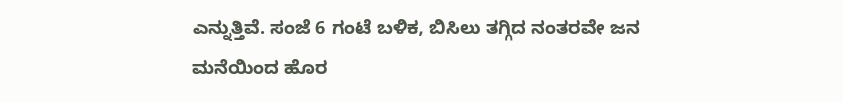ಎನ್ನುತ್ತಿವೆ. ಸಂಜೆ 6 ಗಂಟೆ ಬಳಿಕ, ಬಿಸಿಲು ತಗ್ಗಿದ ನಂತರವೇ ಜನ ಮನೆಯಿಂದ ಹೊರ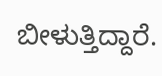ಬೀಳುತ್ತಿದ್ದಾರೆ.